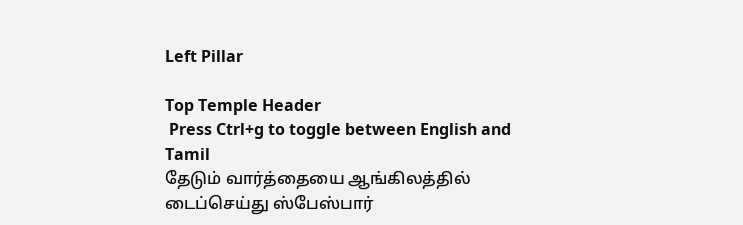Left Pillar

Top Temple Header
 Press Ctrl+g to toggle between English and Tamil
தேடும் வார்த்தையை ஆங்கிலத்தில் டைப்செய்து ஸ்பேஸ்பார்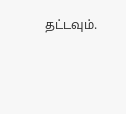தட்டவும்.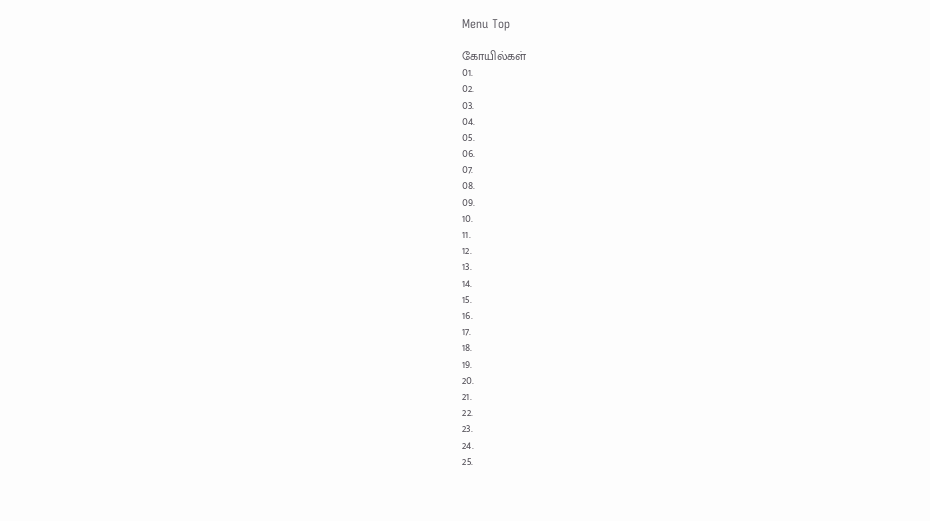Menu Top

கோயில்கள்
01.
02.
03.
04.
05.
06.
07.
08.
09.
10.
11.
12.
13.
14.
15.
16.
17.
18.
19.
20.
21.
22.
23.
24.
25.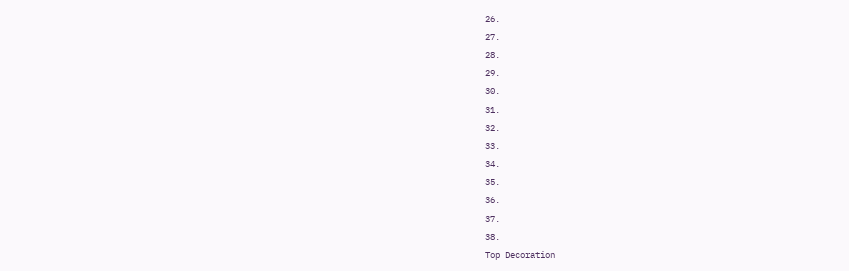26.
27.
28.
29.
30.
31.
32.
33.
34.
35.
36.
37.
38.
Top Decoration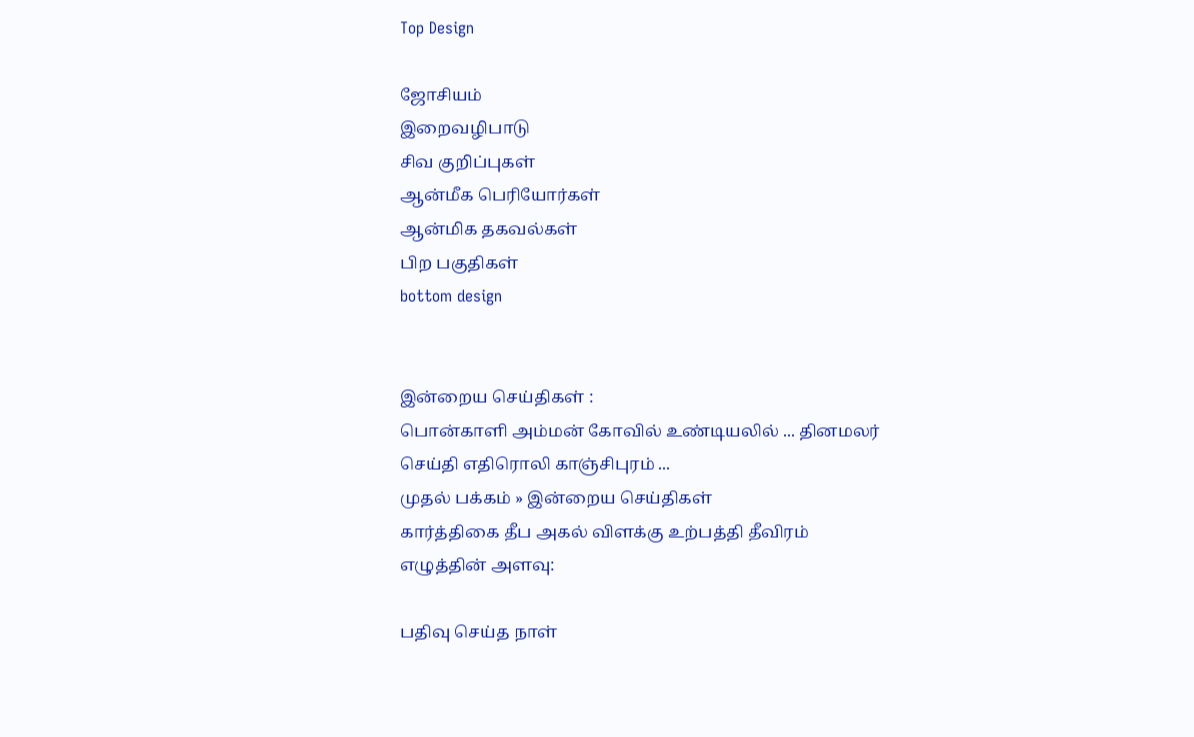Top Design

ஜோசியம்
இறைவழிபாடு
சிவ குறிப்புகள்
ஆன்மீக பெரியோர்கள்
ஆன்மிக தகவல்கள்
பிற பகுதிகள்
bottom design


இன்றைய செய்திகள் :
பொன்காளி அம்மன் கோவில் உண்டியலில் ... தினமலர் செய்தி எதிரொலி காஞ்சிபுரம் ...
முதல் பக்கம் » இன்றைய செய்திகள்
கார்த்திகை தீப அகல் விளக்கு உற்பத்தி தீவிரம்
எழுத்தின் அளவு:

பதிவு செய்த நாள்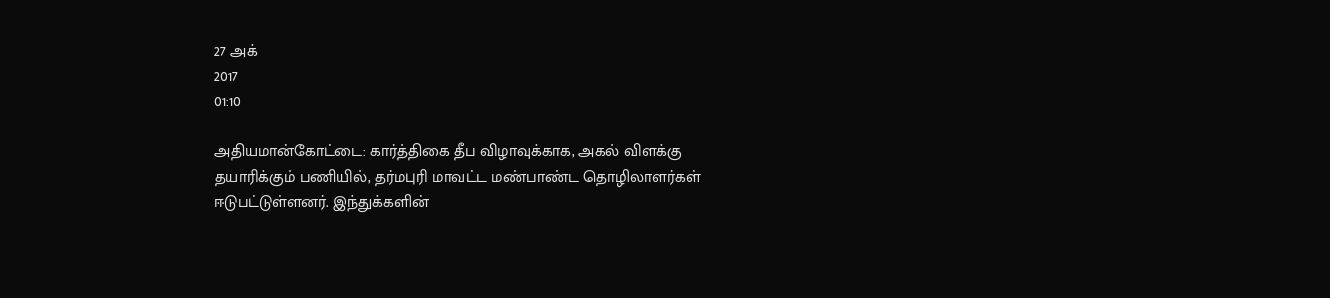27 அக்
2017
01:10

அதியமான்கோட்டை: கார்த்திகை தீப விழாவுக்காக, அகல் விளக்கு தயாரிக்கும் பணியில், தர்மபுரி மாவட்ட மண்பாண்ட தொழிலாளர்கள் ஈடுபட்டுள்ளனர். இந்துக்களின்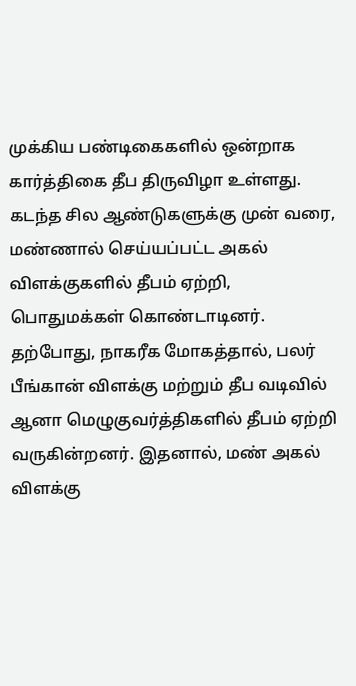முக்கிய பண்டிகைகளில் ஒன்றாக கார்த்திகை தீப திருவிழா உள்ளது. கடந்த சில ஆண்டுகளுக்கு முன் வரை, மண்ணால் செய்யப்பட்ட அகல் விளக்குகளில் தீபம் ஏற்றி, பொதுமக்கள் கொண்டாடினர். தற்போது, நாகரீக மோகத்தால், பலர் பீங்கான் விளக்கு மற்றும் தீப வடிவில் ஆனா மெழுகுவர்த்திகளில் தீபம் ஏற்றி வருகின்றனர். இதனால், மண் அகல் விளக்கு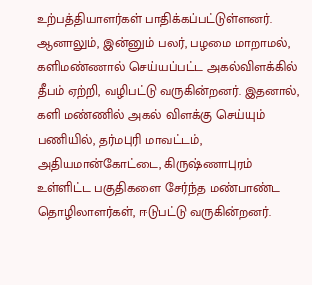உற்பத்தியாளர்கள் பாதிக்கப்பட்டுள்ளனர். ஆனாலும், இன்னும் பலர், பழமை மாறாமல், களிமண்ணால் செய்யப்பட்ட அகல்விளக்கில் தீபம் ஏற்றி, வழிபட்டு வருகின்றனர். இதனால், களி மண்ணில் அகல் விளக்கு செய்யும் பணியில், தர்மபுரி மாவட்டம், அதியமான்கோட்டை, கிருஷ்ணாபுரம் உள்ளிட்ட பகுதிகளை சேர்ந்த மண்பாண்ட தொழிலாளர்கள், ஈடுபட்டு வருகின்றனர்.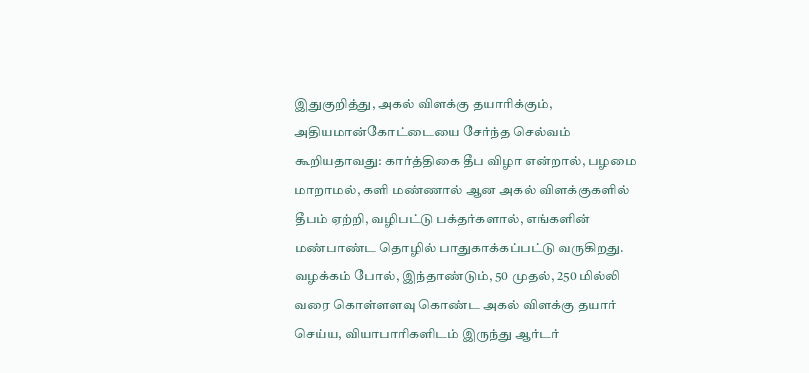இதுகுறித்து, அகல் விளக்கு தயாரிக்கும், அதியமான்கோட்டையை சேர்ந்த செல்வம் கூறியதாவது: கார்த்திகை தீப விழா என்றால், பழமை மாறாமல், களி மண்ணால் ஆன அகல் விளக்குகளில் தீபம் ஏற்றி, வழிபட்டு பக்தர்களால், எங்களின் மண்பாண்ட தொழில் பாதுகாக்கப்பட்டு வருகிறது. வழக்கம் போல், இந்தாண்டும், 50 முதல், 250 மில்லி வரை கொள்ளளவு கொண்ட அகல் விளக்கு தயார் செய்ய, வியாபாரிகளிடம் இருந்து ஆர்டர்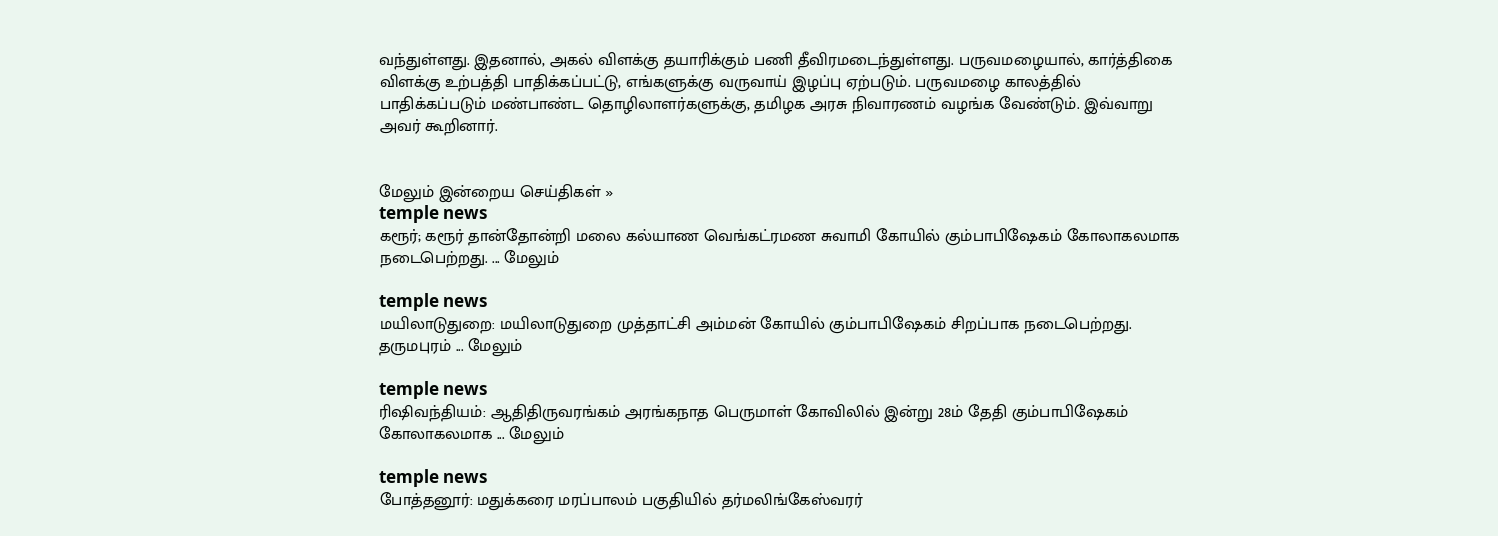வந்துள்ளது. இதனால், அகல் விளக்கு தயாரிக்கும் பணி தீவிரமடைந்துள்ளது. பருவமழையால், கார்த்திகை விளக்கு உற்பத்தி பாதிக்கப்பட்டு, எங்களுக்கு வருவாய் இழப்பு ஏற்படும். பருவமழை காலத்தில் பாதிக்கப்படும் மண்பாண்ட தொழிலாளர்களுக்கு, தமிழக அரசு நிவாரணம் வழங்க வேண்டும். இவ்வாறு அவர் கூறினார்.


மேலும் இன்றைய செய்திகள் »
temple news
கரூர்; கரூர் தான்தோன்றி மலை கல்யாண வெங்கட்ரமண சுவாமி கோயில் கும்பாபிஷேகம் கோலாகலமாக நடைபெற்றது. ... மேலும்

temple news
மயிலாடுதுறை: மயிலாடுதுறை முத்தாட்சி அம்மன் கோயில் கும்பாபிஷேகம் சிறப்பாக நடைபெற்றது. தருமபுரம் ... மேலும்

temple news
ரிஷிவந்தியம்: ஆதிதிருவரங்கம் அரங்கநாத பெருமாள் கோவிலில் இன்று 28ம் தேதி கும்பாபிஷேகம் கோலாகலமாக ... மேலும்

temple news
போத்தனூர்: மதுக்கரை மரப்பாலம் பகுதியில் தர்மலிங்கேஸ்வரர்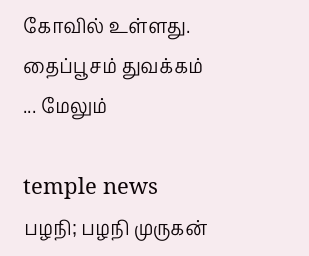கோவில் உள்ளது. தைப்பூசம் துவக்கம் ... மேலும்

temple news
பழநி; பழநி முருகன்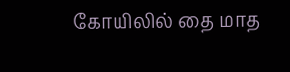கோயிலில் தை மாத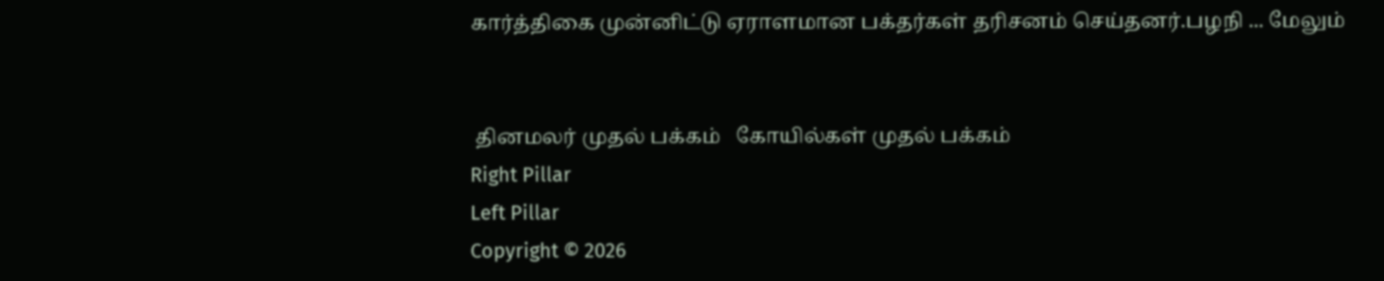கார்த்திகை முன்னிட்டு ஏராளமான பக்தர்கள் தரிசனம் செய்தனர்.பழநி ... மேலும்


 தினமலர் முதல் பக்கம்   கோயில்கள் முதல் பக்கம்
Right Pillar
Left Pillar
Copyright © 2026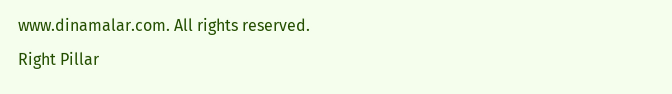www.dinamalar.com. All rights reserved.
Right Pillar